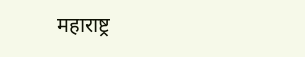महाराष्ट्र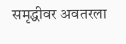समृद्धीवर अवतरला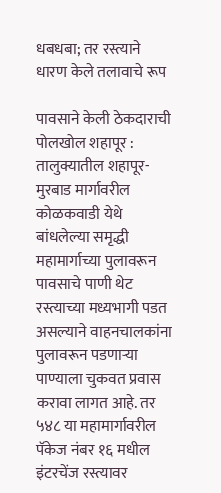धबधबा; तर रस्त्याने धारण केले तलावाचे रूप

पावसाने केली ठेकदाराची पोलखोल शहापूर : तालुक्यातील शहापूर-मुरबाड मार्गावरील कोळकवाडी येथे बांधलेल्या समृद्धी महामार्गाच्या पुलावरून पावसाचे पाणी थेट रस्त्याच्या मध्यभागी पडत असल्याने वाहनचालकांना पुलावरून पडणाऱ्या पाण्याला चुकवत प्रवास करावा लागत आहे. तर ५४८ या महामार्गावरील पॅकेज नंबर १६ मधील इंटरचेंज रस्त्यावर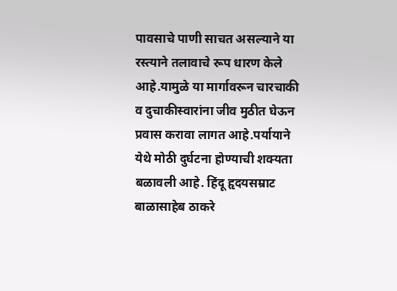पावसाचे पाणी साचत असल्याने या रस्त्याने तलावाचे रूप धारण केले आहे.यामुळे या मार्गावरून चारचाकी व दुचाकीस्वारांना जीव मुठीत घेऊन प्रवास करावा लागत आहे.पर्यायाने येथे मोठी दुर्घटना होण्याची शक्यता बळावली आहे. हिंदू हृदयसम्राट बाळासाहेब ठाकरे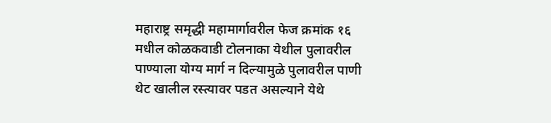महाराष्ट्र समृद्धी महामार्गावरील फेज क्रमांक १६ मधील कोळकवाडी टोलनाका येथील पुलावरील पाण्याला योग्य मार्ग न दिल्यामुळे पुलावरील पाणी थेट खालील रस्त्यावर पडत असल्याने येथे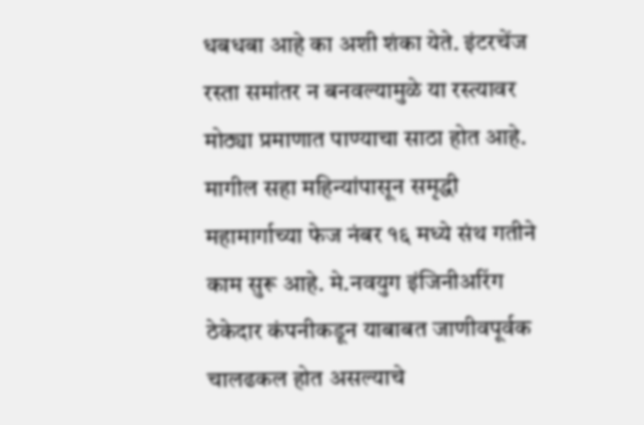धबधबा आहे का अशी शंका येते. इंटरचेंज रस्ता समांतर न बनवल्यामुळे या रस्त्यावर मोठ्या प्रमाणात पाण्याचा साठा होत आहे. मागील सहा महिन्यांपासून समृद्धी महामार्गाच्या फेज नंबर १६ मध्ये संथ गतीने काम सुरू आहे. मे.नवयुग इंजिनीअरिंग ठेकेदार कंपनीकडून याबाबत जाणीवपूर्वक चालढकल होत असल्याचे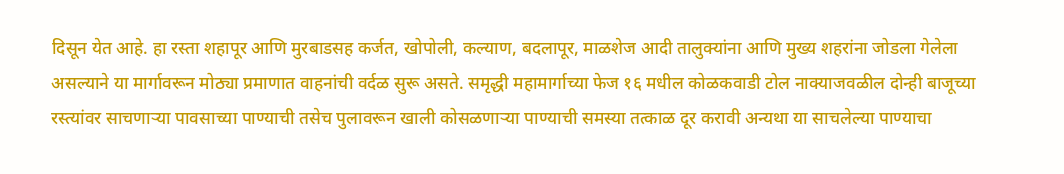दिसून येत आहे. हा रस्ता शहापूर आणि मुरबाडसह कर्जत, खोपोली, कल्याण, बदलापूर, माळशेज आदी तालुक्यांना आणि मुख्य शहरांना जोडला गेलेला असल्याने या मार्गावरून मोठ्या प्रमाणात वाहनांची वर्दळ सुरू असते. समृद्धी महामार्गाच्या फेज १६ मधील कोळकवाडी टोल नाक्याजवळील दोन्ही बाजूच्या रस्त्यांवर साचणार्‍या पावसाच्या पाण्याची तसेच पुलावरून खाली कोसळणाऱ्या पाण्याची समस्या तत्काळ दूर करावी अन्यथा या साचलेल्या पाण्याचा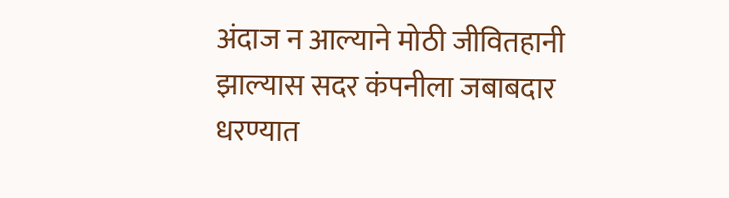अंदाज न आल्याने मोठी जीवितहानी झाल्यास सदर कंपनीला जबाबदार धरण्यात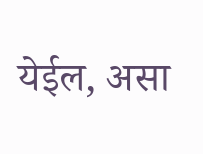येईल, असा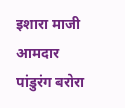इशारा माजी आमदार पांडुरंग बरोरा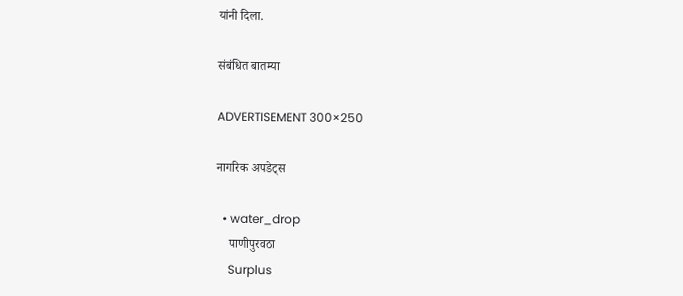यांनी दिला.

संबंधित बातम्या

ADVERTISEMENT 300×250

नागरिक अपडेट्स

  • water_drop
    पाणीपुरवठा
    Surplus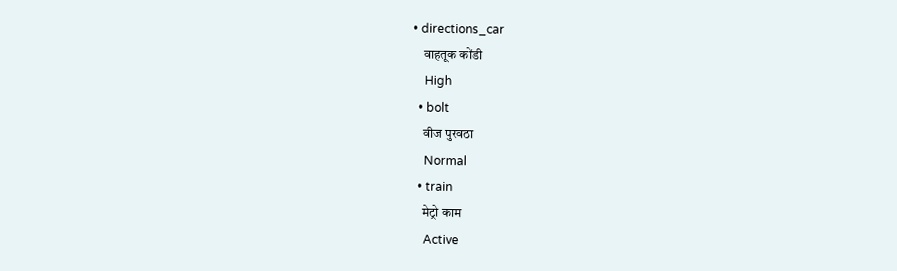• directions_car
    वाहतूक कोंडी
    High
  • bolt
    वीज पुरवठा
    Normal
  • train
    मेट्रो काम
    Active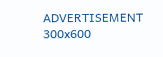ADVERTISEMENT 300x600